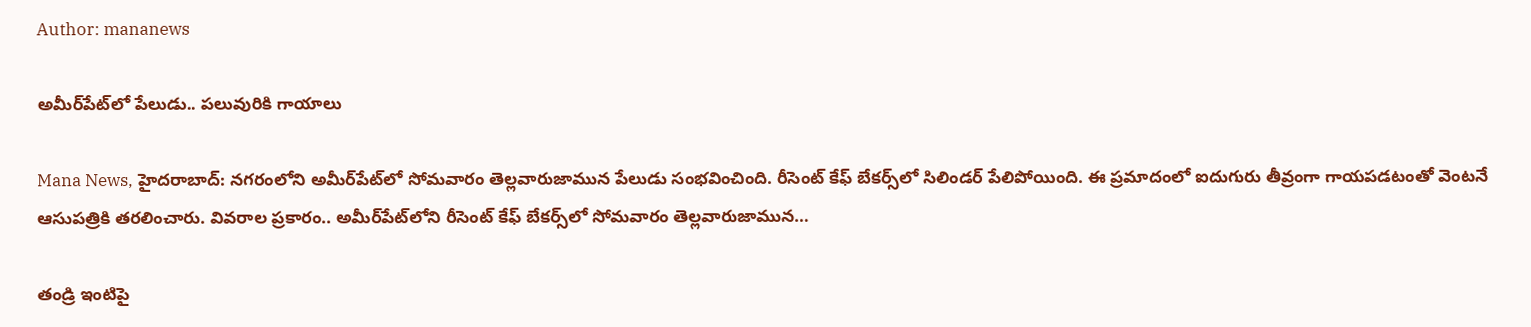Author: mananews

అమీర్‌పేట్‌లో పేలుడు.. పలువురికి గాయాలు

Mana News, హైదరాబాద్‌: నగరంలోని అమీర్‌పేట్‌లో సోమవారం తెల్లవారుజామున పేలుడు సంభవించింది. రీసెంట్ కేఫ్ బేకర్స్‌లో సిలిండర్ పేలిపోయింది. ఈ ప్రమాదంలో ఐదుగురు తీవ్రంగా గాయపడటంతో వెంటనే ఆసుపత్రికి తరలించారు. వివరాల ప్రకారం.. అమీర్‌పేట్‌లోని రీసెంట్ కేఫ్ బేకర్స్‌లో సోమవారం తెల్లవారుజామున…

తండ్రి ఇంటిపై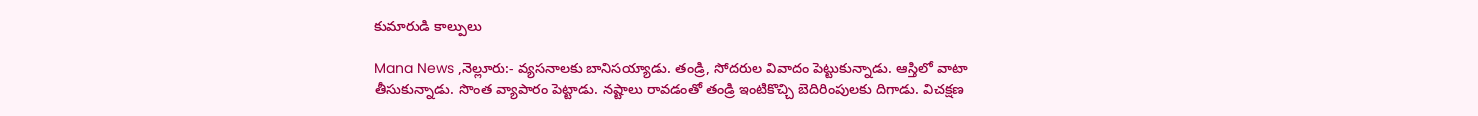కుమారుడి కాల్పులు

Mana News ,నెల్లూరు:- వ్యసనాలకు బానిసయ్యాడు. తండ్రి, సోదరుల వివాదం పెట్టుకున్నాడు. ఆస్తిలో వాటా తీసుకున్నాడు. సొంత వ్యాపారం పెట్టాడు. నష్టాలు రావడంతో తండ్రి ఇంటికొచ్చి బెదిరింపులకు దిగాడు. విచక్షణ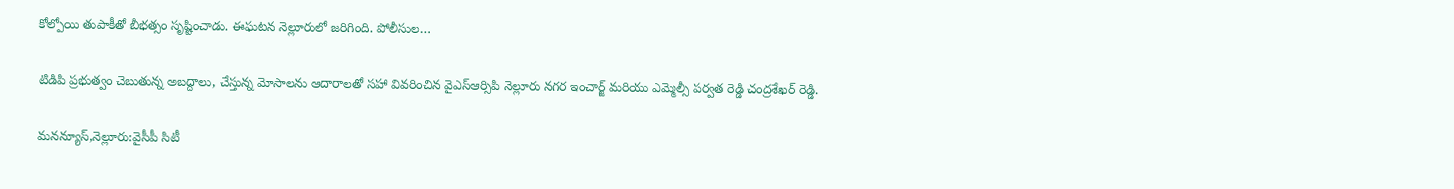కోల్పోయి తుపాకీతో బీభత్సం సృష్టించాడు. ఈఘటన నెల్లూరులో జరిగింది. పోలీసుల…

టిడిపి ప్రభుత్వం చెబుతున్న అబద్దాలు, చేస్తున్న మోసాలను ఆదారాలతో సహా వివరించిన వైఎస్ఆర్సిపి నెల్లూరు నగర ఇంచార్జ్ మరియు ఎమ్మెల్సీ పర్వత రెడ్డి చంద్రశేఖర్ రెడ్డి.

మనన్యూస్,నెల్లూరు:వైసీపీ సిటీ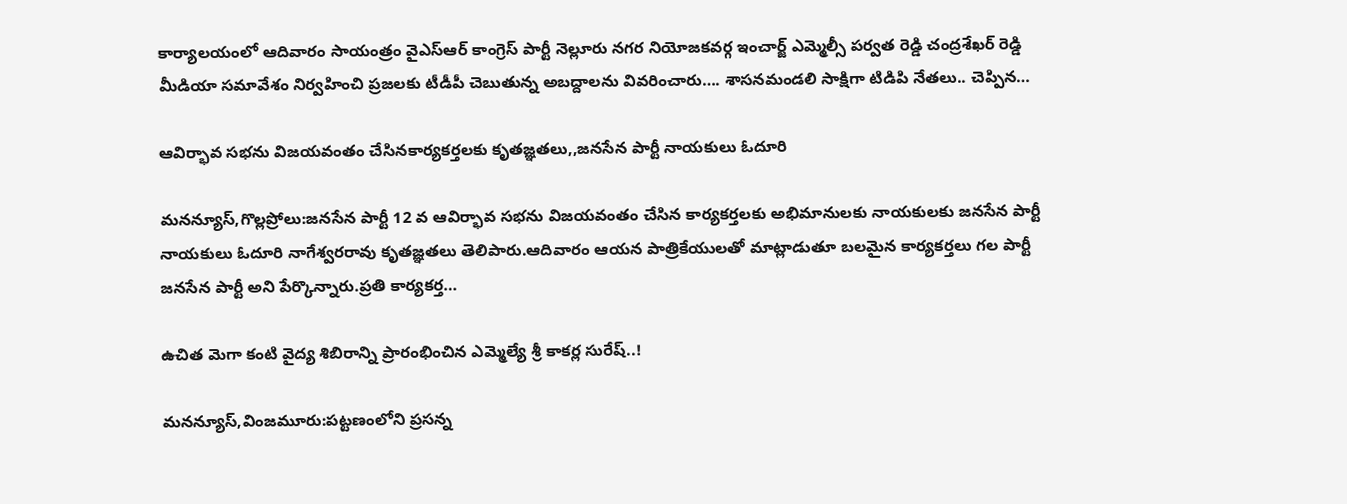కార్యాలయంలో ఆదివారం సాయంత్రం వైఎస్ఆర్ కాంగ్రెస్ పార్టీ నెల్లూరు నగర నియోజకవర్గ ఇంచార్జ్ ఎమ్మెల్సీ పర్వత రెడ్డి చంద్రశేఖర్ రెడ్డి మీడియా సమావేశం నిర్వహించి ప్రజలకు టీడీపీ చెబుతున్న అబద్దాలను వివరించారు…. శాసనమండలి సాక్షిగా టిడిపి నేతలు.. చెప్పిన…

ఆవిర్భావ సభను విజయవంతం చేసినకార్యకర్తలకు కృతజ్ఞతలు,,జనసేన పార్టీ నాయకులు ఓదూరి

మనన్యూస్,గొల్లప్రోలు:జనసేన పార్టీ 12 వ ఆవిర్భావ సభను విజయవంతం చేసిన కార్యకర్తలకు అభిమానులకు నాయకులకు జనసేన పార్టీ నాయకులు ఓదూరి నాగేశ్వరరావు కృతజ్ఞతలు తెలిపారు.ఆదివారం ఆయన పాత్రికేయులతో మాట్లాడుతూ బలమైన కార్యకర్తలు గల పార్టీ జనసేన పార్టీ అని పేర్కొన్నారు.ప్రతి కార్యకర్త…

ఉచిత మెగా కంటి వైద్య శిబిరాన్ని ప్రారంభించిన ఎమ్మెల్యే శ్రీ కాకర్ల సురేష్..!

మనన్యూస్,వింజమూరు:పట్టణంలోని ప్రసన్న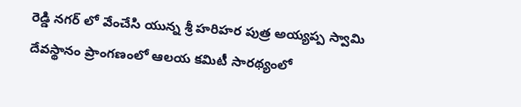రెడ్డి నగర్ లో వేంచేసి యున్న శ్రీ హరిహర పుత్ర అయ్యప్ప స్వామి దేవస్థానం ప్రాంగణంలో ఆలయ కమిటీ సారథ్యంలో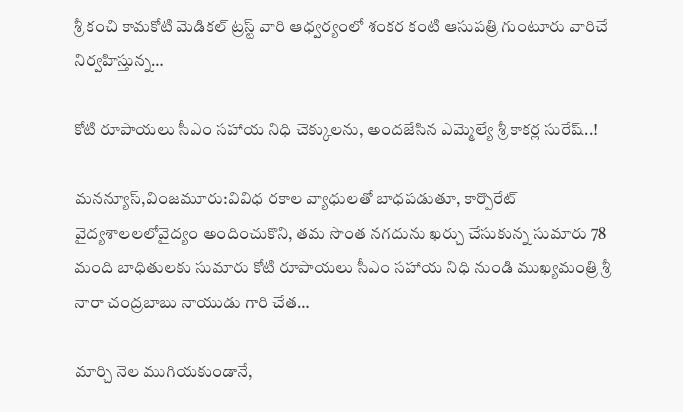శ్రీ కంచి కామకోటి మెడికల్ ట్రస్ట్ వారి ఆధ్వర్యంలో శంకర కంటి ఆసుపత్రి గుంటూరు వారిచే నిర్వహిస్తున్న…

కోటి రూపాయలు సీఎం సహాయ నిధి చెక్కులను, అందజేసిన ఎమ్మెల్యే శ్రీ కాకర్ల సురేష్..!

మనన్యూస్,వింజమూరు:వివిధ రకాల వ్యాధులతో బాధపడుతూ, కార్పొరేట్ వైద్యశాలలలోవైద్యం అందించుకొని, తమ సొంత నగదును ఖర్చు చేసుకున్న సుమారు 78 మంది బాధితులకు సుమారు కోటి రూపాయలు సీఎం సహాయ నిధి నుండి ముఖ్యమంత్రి శ్రీ నారా చంద్రబాబు నాయుడు గారి చేత…

మార్చి నెల ముగియకుండానే,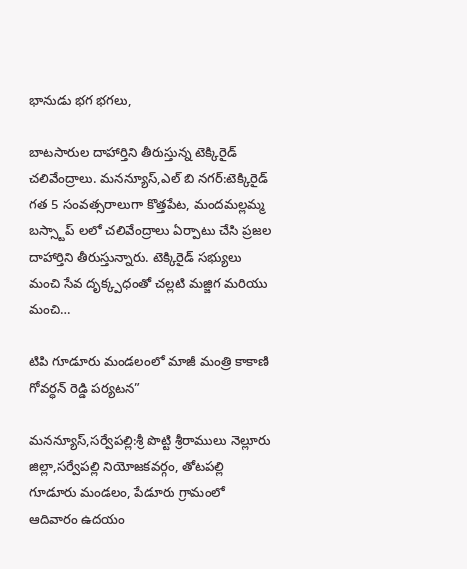భానుడు భగ భగలు,

బాటసారుల దాహార్తిని తీరుస్తున్న టెక్కిరైడ్ చలివేంద్రాలు. మనన్యూస్,ఎల్ బి నగర్:టెక్కిరైడ్ గత 5 సంవత్సరాలుగా కొత్తపేట, మందమల్లమ్మ బస్స్టాప్ లలో చలివేంద్రాలు ఏర్పాటు చేసి ప్రజల దాహార్తిని తీరుస్తున్నారు. టెక్కిరైడ్ సభ్యులు మంచి సేవ దృక్క్పధంతో చల్లటి మజ్జిగ మరియు మంచి…

టిపి గూడూరు మండలంలో మాజీ మంత్రి కాకాణి గోవర్ధన్ రెడ్డి పర్యటన”

మనన్యూస్,సర్వేపల్లి:శ్రీ పొట్టి శ్రీరాములు నెల్లూరు జిల్లా,సర్వేపల్లి నియోజకవర్గం, తోటపల్లి గూడూరు మండలం, పేడూరు గ్రామంలో ఆదివారం ఉదయం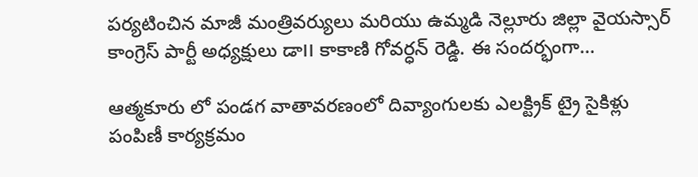పర్యటించిన మాజీ మంత్రివర్యులు మరియు ఉమ్మడి నెల్లూరు జిల్లా వైయస్సార్ కాంగ్రెస్ పార్టీ అధ్యక్షులు డా౹౹ కాకాణి గోవర్ధన్ రెడ్డి. ఈ సందర్భంగా…

ఆత్మకూరు లో పండగ వాతావరణంలో దివ్యాంగులకు ఎలక్ట్రిక్ ట్రై సైకిళ్లు పంపిణీ కార్యక్రమం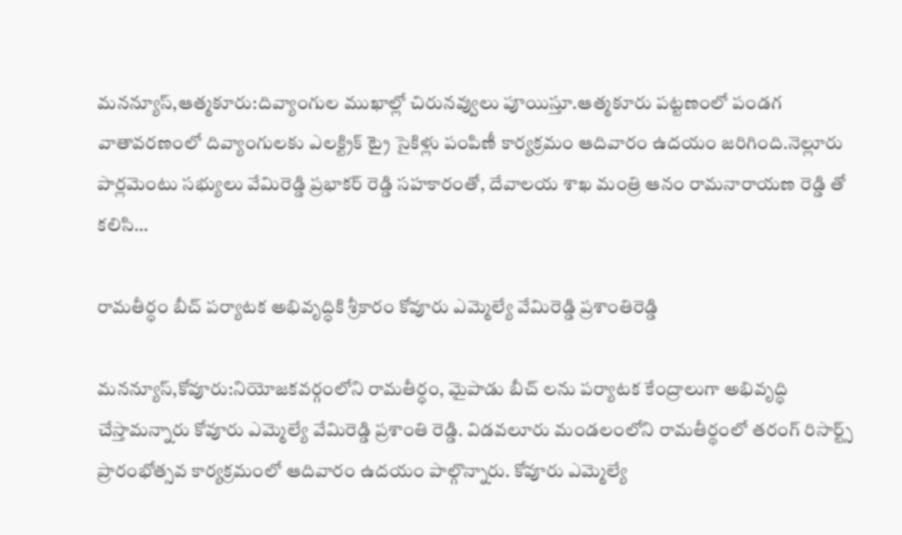మనన్యూస్,ఆత్మకూరు:దివ్యాంగుల ముఖాల్లో చిరునవ్వులు పూయిస్తూ.ఆత్మకూరు పట్టణంలో పండగ వాతావరణంలో దివ్యాంగులకు ఎలక్ట్రిక్ ట్రై సైకిళ్లు పంపిణీ కార్యక్రమం ఆదివారం ఉదయం జరిగింది.నెల్లూరు పార్లమెంటు సభ్యులు వేమిరెడ్డి ప్రభాకర్ రెడ్డి సహకారంతో, దేవాలయ శాఖ మంత్రి ఆనం రామనారాయణ రెడ్డి తో కలిసి…

రామతీర్ధం బీచ్ పర్యాటక అభివృద్ధికి శ్రీకారం కోవూరు ఎమ్మెల్యే వేమిరెడ్డి ప్రశాంతిరెడ్డి

మనన్యూస్,కోవూరు:నియోజకవర్గంలోని రామతీర్ధం, మైపాడు బీచ్ లను పర్యాటక కేంద్రాలుగా అభివృద్ధి చేస్తామన్నారు కోవూరు ఎమ్మెల్యే వేమిరెడ్డి ప్రశాంతి రెడ్డి. విడవలూరు మండలంలోని రామతీర్థంలో తరంగ్ రిసార్ట్స్ ప్రారంభోత్సవ కార్యక్రమంలో ఆదివారం ఉదయం పాల్గొన్నారు. కోవూరు ఎమ్మెల్యే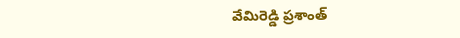వేమిరెడ్డి ప్రశాంత్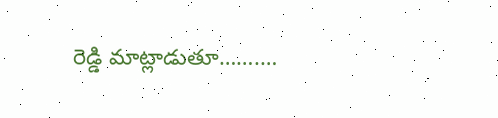రెడ్డి మాట్లాడుతూ…….…